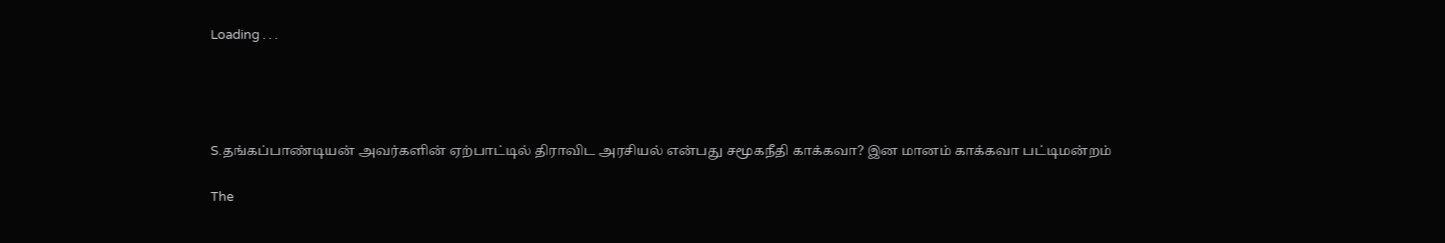Loading . . .




S.தங்கப்பாண்டியன் அவர்களின் ஏற்பாட்டில் திராவிட அரசியல் என்பது சமூகநீதி காக்கவா? இன மானம் காக்கவா பட்டிமன்றம்

The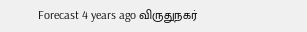Forecast 4 years ago விருதுநகர்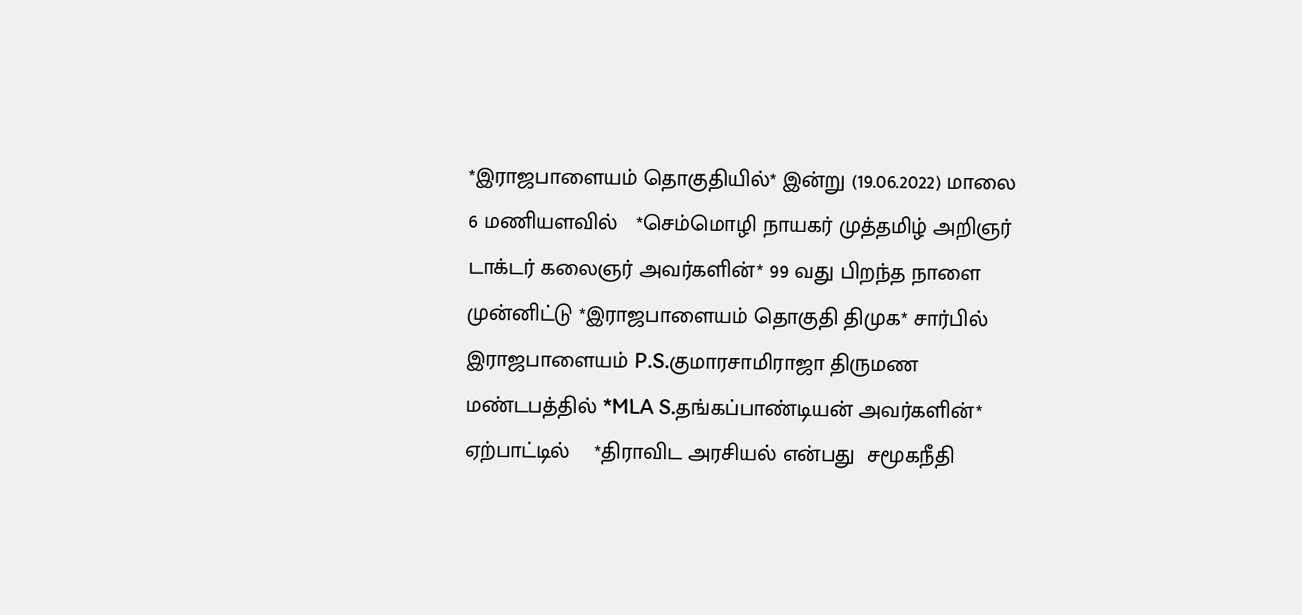*இராஜபாளையம் தொகுதியில்* இன்று (19.06.2022) மாலை 6 மணியளவில்   *செம்மொழி நாயகர் முத்தமிழ் அறிஞர் டாக்டர் கலைஞர் அவர்களின்* 99 வது பிறந்த நாளை முன்னிட்டு *இராஜபாளையம் தொகுதி திமுக* சார்பில் இராஜபாளையம் P.S.குமாரசாமிராஜா திருமண மண்டபத்தில் *MLA S.தங்கப்பாண்டியன் அவர்களின்* ஏற்பாட்டில்    *திராவிட அரசியல் என்பது  சமூகநீதி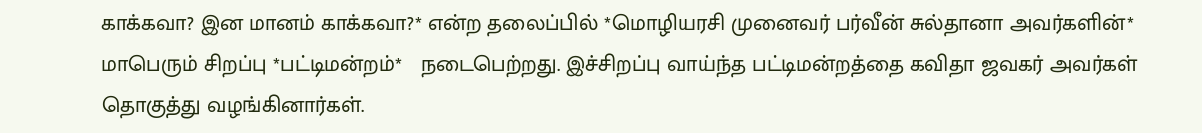காக்கவா? இன மானம் காக்கவா?* என்ற தலைப்பில் *மொழியரசி முனைவர் பர்வீன் சுல்தானா அவர்களின்* மாபெரும் சிறப்பு *பட்டிமன்றம்*   நடைபெற்றது. இச்சிறப்பு வாய்ந்த பட்டிமன்றத்தை கவிதா ஜவகர் அவர்கள் தொகுத்து வழங்கினார்கள்.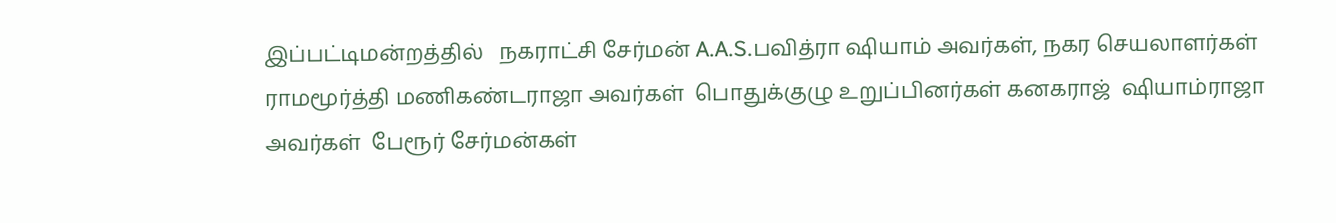இப்பட்டிமன்றத்தில்   நகராட்சி சேர்மன் A.A.S.பவித்ரா ஷியாம் அவர்கள், நகர செயலாளர்கள் ராமமூர்த்தி மணிகண்டராஜா அவர்கள்  பொதுக்குழு உறுப்பினர்கள் கனகராஜ்  ஷியாம்ராஜா அவர்கள்  பேரூர் சேர்மன்கள்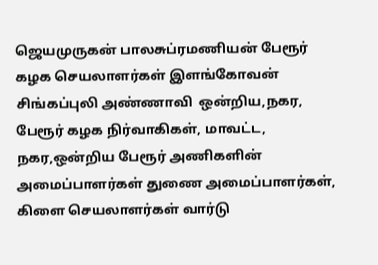ஜெயமுருகன் பாலசுப்ரமணியன் பேரூர் கழக செயலாளர்கள் இளங்கோவன் சிங்கப்புலி அண்ணாவி  ஒன்றிய,நகர, பேரூர் கழக நிர்வாகிகள், மாவட்ட, நகர,ஒன்றிய பேரூர் அணிகளின் அமைப்பாளர்கள் துணை அமைப்பாளர்கள், கிளை செயலாளர்கள் வார்டு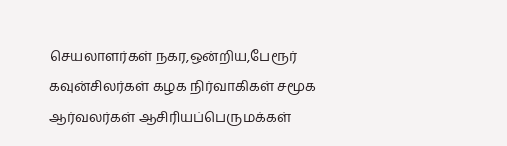செயலாளர்கள் நகர,ஒன்றிய,பேரூர் கவுன்சிலர்கள் கழக நிர்வாகிகள் சமூக ஆர்வலர்கள் ஆசிரியப்பெருமக்கள்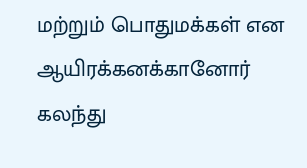மற்றும் பொதுமக்கள் என ஆயிரக்கனக்கானோர்  கலந்து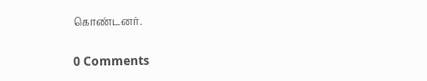கொண்டனர்.

0 Comments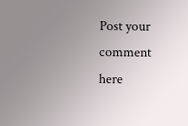Post your comment here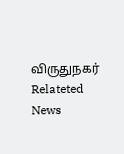விருதுநகர் Relateted News